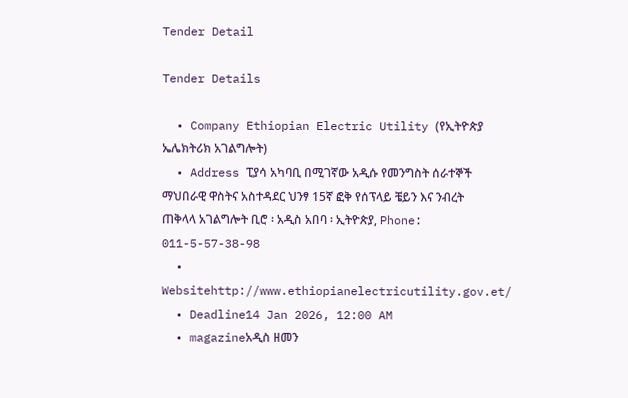Tender Detail

Tender Details

  • Company Ethiopian Electric Utility (የኢትዮጵያ ኤሌክትሪክ አገልግሎት)
  • Address ፒያሳ አካባቢ በሚገኛው አዲሱ የመንግስት ሰራተኞች ማህበራዊ ዋስትና አስተዳደር ህንፃ 15ኛ ፎቅ የሰፕላይ ቼይን እና ንብረት ጠቅላላ አገልግሎት ቢሮ ፡ አዲስ አበባ ፡ ኢትዮጵያ, Phone: 011-5-57-38-98
  • Websitehttp://www.ethiopianelectricutility.gov.et/
  • Deadline14 Jan 2026, 12:00 AM
  • magazineአዲስ ዘመን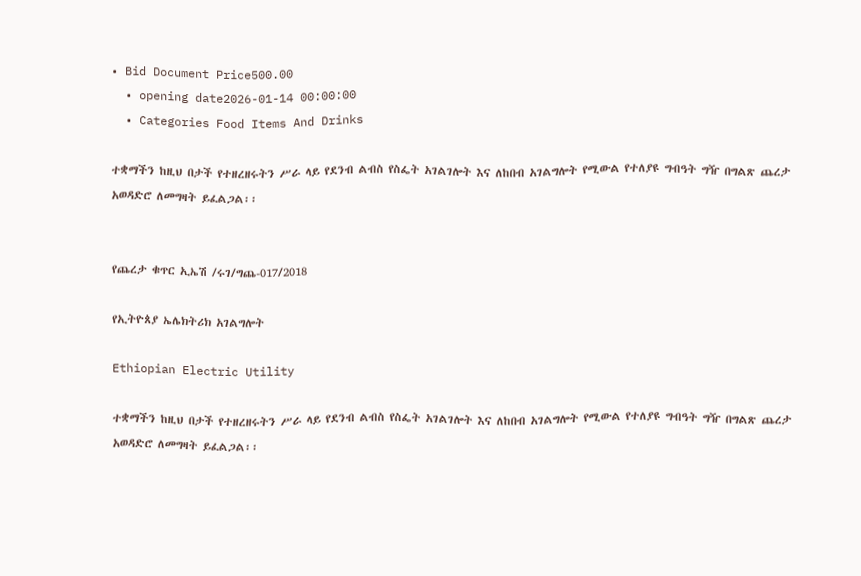• Bid Document Price500.00
  • opening date2026-01-14 00:00:00
  • Categories Food Items And Drinks

ተቋማችን ከዚህ በታች የተዘረዘሩትን ሥራ ላይ የደንብ ልብስ የስፌት አገልገሎት እና ለከበብ አገልግሎት የሚውል የተለያዩ ግብዓት ግዥ በግልጽ ጨረታ አወዳድሮ ለመግዛት ይፈልጋል፡፡


የጨረታ ቁጥር ኢኤሽ /ሩገ/ግጨ-017/2018

የኢትዮጰያ ኤሌክትሪክ አገልግሎት

Ethiopian Electric Utility

ተቋማችን ከዚህ በታች የተዘረዘሩትን ሥራ ላይ የደንብ ልብስ የስፌት አገልገሎት እና ለከበብ አገልግሎት የሚውል የተለያዩ ግብዓት ግዥ በግልጽ ጨረታ አወዳድሮ ለመግዛት ይፈልጋል፡፡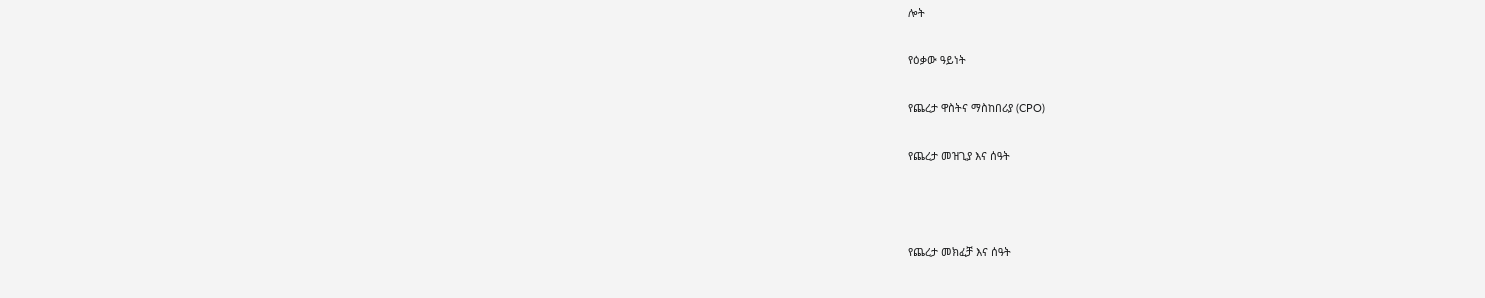ሎት

የዕቃው ዓይነት

የጨረታ ዋስትና ማስከበሪያ (CPO)

የጨረታ መዝጊያ እና ሰዓት



የጨረታ መክፈቻ እና ሰዓት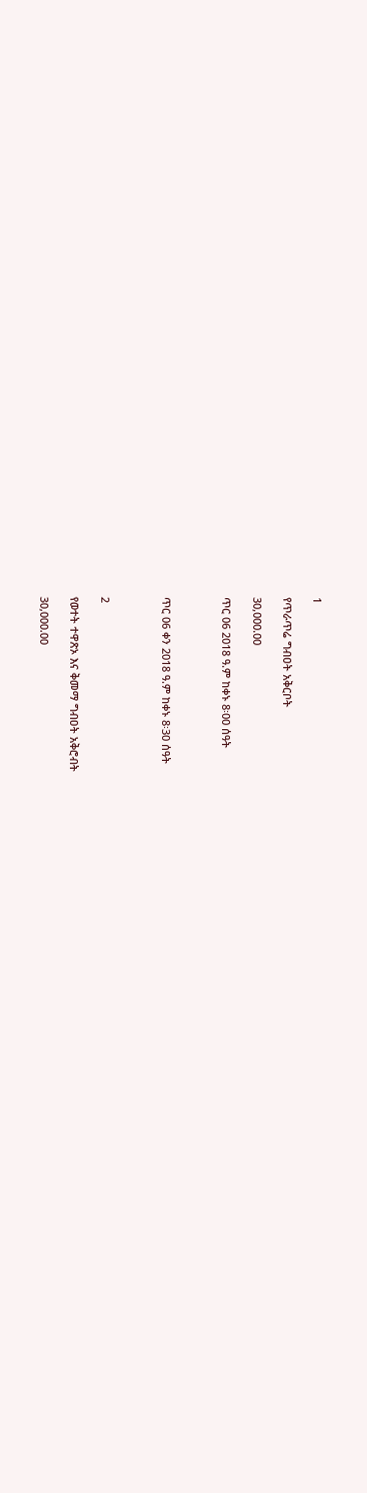1

የጥራጥሬ ግብዐት አቅርቦት

30,000.00

ጥር 06 2018 ዓ.ም ከቀኑ 8፡00 ሰዓት



ጥር 06 ቀን 2018 ዓ.ም ከቀኑ 8፡30 ሰዓት



2

የወተት ተዋጽኦ እና ቅመማ ግብዐት አቅሮብት

30,000.00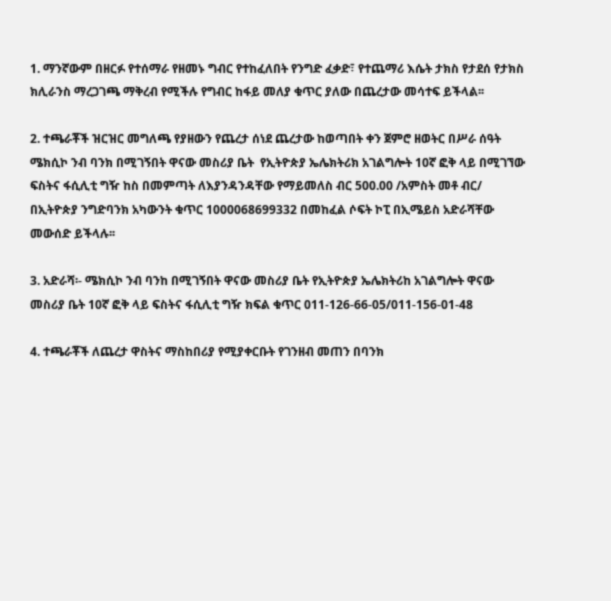1. ማንኛውም በዘርፉ የተሰማራ የዘመኑ ግብር የተከፈለበት የንግድ ፈቃድ፣ የተጨማሪ እሴት ታክስ የታደሰ የታክስ ክሊራንስ ማረጋገጫ ማቅረብ የሚችሉ የግብር ከፋይ መለያ ቁጥር ያለው በጨረታው መሳተፍ ይችላል፡፡

2. ተጫራቾች ዝርዝር መግለጫ የያዘውን የጨረታ ሰነደ ጨረታው ከወጣበት ቀን ጀምሮ ዘወትር በሥራ ሰዓት ሜክሲኮ ንብ ባንክ በሚገኝበት ዋናው መስሪያ ቤት  የኢትዮጵያ ኤሌክትሪክ አገልግሎት 10ኛ ፎቅ ላይ በሚገኘው ፍስትና ፋሲሊቲ ግዥ ከስ በመምጣት ለእያንዳንዳቸው የማይመለስ ብር 500.00 /አምስት መቶ ብር/ በኢትዮጵያ ንግድባንክ አካውንት ቁጥር 1000068699332 በመከፈል ሶፍት ኮፒ በኢሜይስ አድራሻቸው መውሰድ ይችላሉ፡፡

3. አድራሻ፡- ሜክሲኮ ንብ ባንከ በሚገኝበት ዋናው መስሪያ ቤት የኢትዮጵያ ኤሌክትሪከ አገልግሎት ዋናው መስሪያ ቤት 10ኛ ፎቅ ላይ ፍስትና ፋሲሊቲ ግዥ ክፍል ቁጥር 011-126-66-05/011-156-01-48

4. ተጫራቾች ለጨረታ ዋስትና ማስከበሪያ የሚያቀርቡት የገንዘብ መጠን በባንክ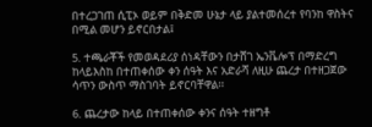በተረጋገጠ ሲፒኦ ወይም በቅድመ ሁኔታ ላይ ያልተመሰረተ የባንከ ዋስትና በሚል መሆን ይኖርበታል፤

5. ተጫራቾች የመወዳደሪያ ሰነዳቸውን በታሸገ ኤንቬሎፕ በማድረግ ከላይእስከ በተጠቀሰው ቀን ሰዓት እና አድራሻ ለዚሁ ጨረታ በተዘጋጀው ሳጥን ውስጥ ማስገባት ይኖርባቸዋል፡፡

6. ጨረታው ከላይ በተጠቀሰው ቀንና ሰዓት ተዘግቶ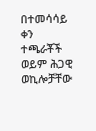በተመሳሳይ ቀን ተጫራቾች ወይም ሕጋዊ ወኪሎቻቸው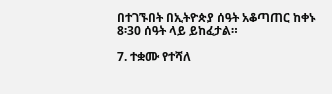በተገኙበት በኢትዮጵያ ሰዓት አቆጣጠር ከቀኑ 8፡30 ሰዓት ላይ ይከፈታል።

7. ተቋሙ የተሻለ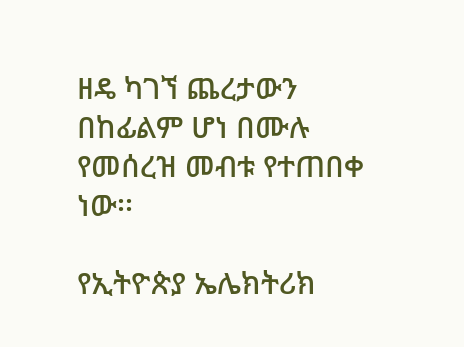ዘዴ ካገኘ ጨረታውን በከፊልም ሆነ በሙሉ የመሰረዝ መብቱ የተጠበቀ ነው፡፡

የኢትዮጵያ ኤሌክትሪክ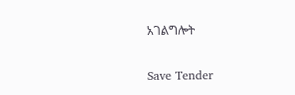አገልግሎት

Save Tender